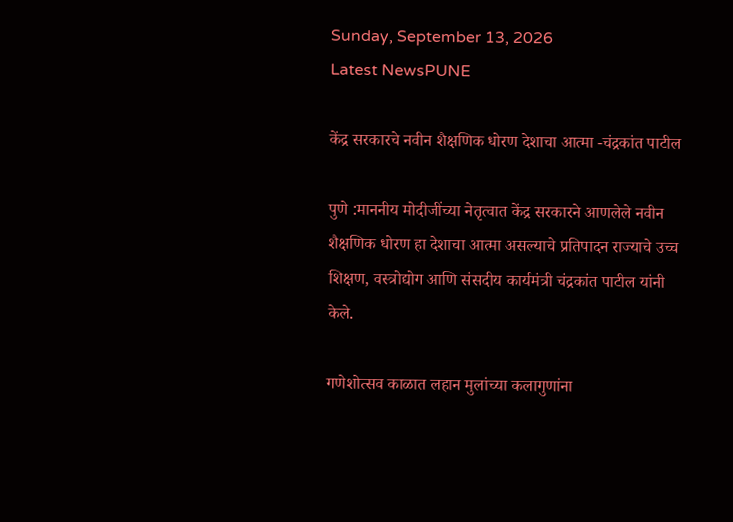Sunday, September 13, 2026
Latest NewsPUNE

केंद्र सरकारचे नवीन शैक्षणिक धोरण देशाचा आत्मा -चंद्रकांत पाटील

पुणे :माननीय मोदीजींच्या नेतृत्वात केंद्र सरकारने आणलेले नवीन शैक्षणिक धोरण हा देशाचा आत्मा असल्याचे प्रतिपादन राज्याचे उच्च शिक्षण, वस्त्रोद्योग आणि संसदीय कार्यमंत्री चंद्रकांत पाटील यांनी केले.

गणेशोत्सव काळात लहान मुलांच्या कलागुणांना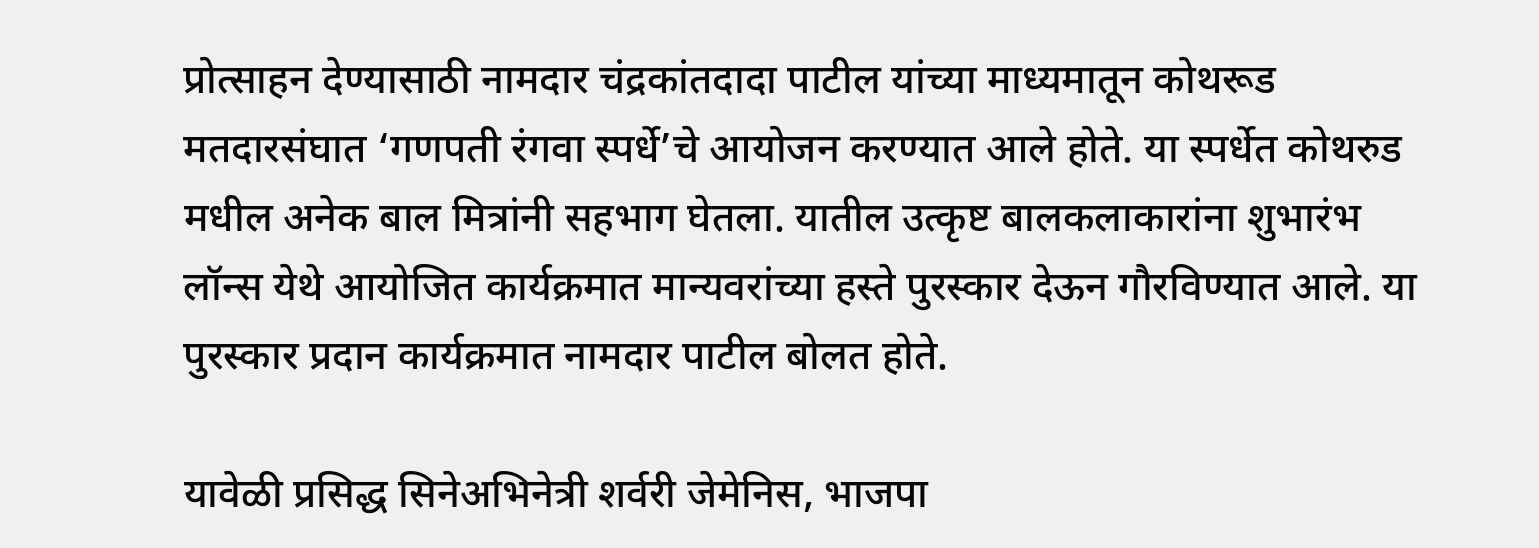प्रोत्साहन देण्यासाठी नामदार चंद्रकांतदादा पाटील यांच्या माध्यमातून कोथरूड मतदारसंघात ‘गणपती रंगवा स्पर्धे’चे आयोजन करण्यात आले होते. या स्पर्धेत कोथरुड मधील अनेक बाल मित्रांनी सहभाग घेतला. यातील उत्कृष्ट बालकलाकारांना शुभारंभ लॉन्स येथे आयोजित कार्यक्रमात मान्यवरांच्या हस्ते पुरस्कार देऊन गौरविण्यात आले. या पुरस्कार प्रदान कार्यक्रमात नामदार पाटील बोलत होते.

यावेळी प्रसिद्ध सिनेअभिनेत्री शर्वरी जेमेनिस, भाजपा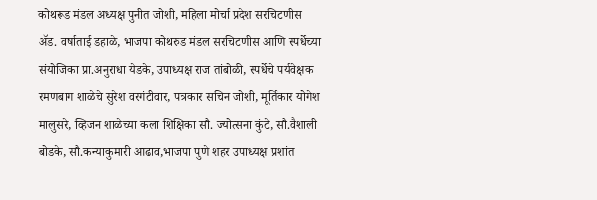कोथरूड मंडल अध्यक्ष पुनीत जोशी, महिला मोर्चा प्रदेश सरचिटणीस ॲड. वर्षाताई डहाळे‌, भाजपा कोथरुड मंडल सरचिटणीस आणि स्पर्धेच्या संयोजिका प्रा.अनुराधा येडके, उपाध्यक्ष राज तांबोळी, स्पर्धेचे पर्यवेक्षक रमणबाग शाळेचे सुरेश वरगंटीवार, पत्रकार सचिन जोशी, मूर्तिकार योगेश मालुसरे, व्हिजन शाळेच्या कला शिक्षिका सौ. ज्योत्सना कुंटे, सौ.वैशाली बोडके, सौ.कन्याकुमारी आढाव,भाजपा पुणे शहर उपाध्यक्ष प्रशांत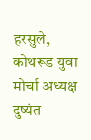हरसुले, कोथरूड युवा मोर्चा अध्यक्ष दुष्यंत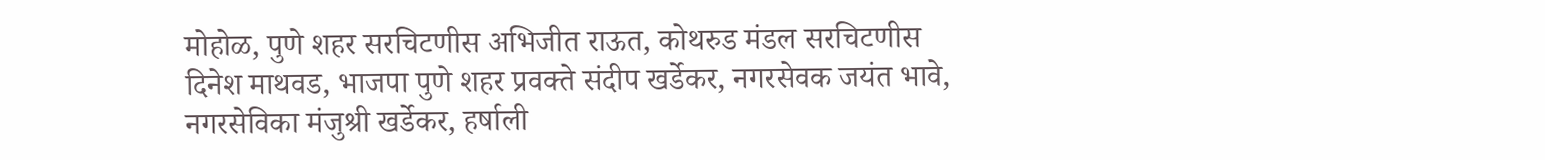मोहोळ, पुणे शहर सरचिटणीस अभिजीत राऊत, कोथरुड मंडल सरचिटणीस दिनेश माथवड, भाजपा पुणे शहर प्रवक्ते संदीप खर्डेकर, नगरसेवक जयंत भावे, नगरसेविका मंजुश्री खर्डेकर, हर्षाली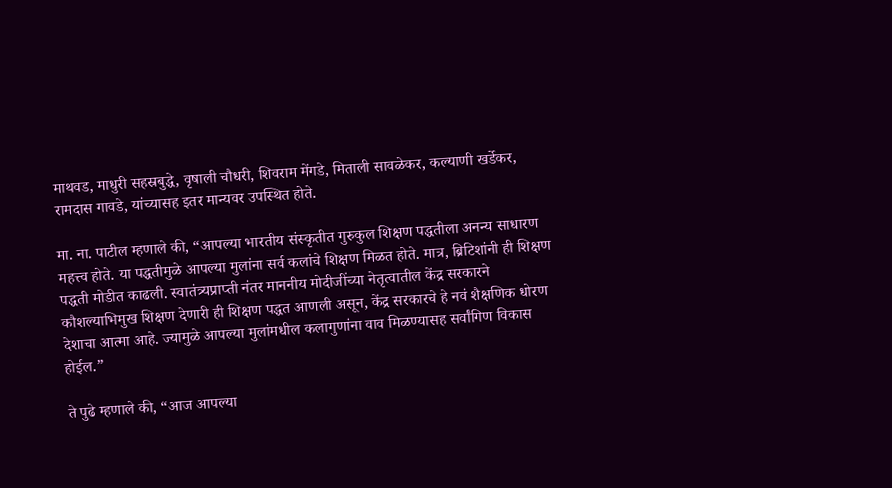माथवड, माधुरी सहस्रबुद्धे, वृषाली चौधरी, शिवराम मेंगडे, मिताली सावळेकर, कल्याणी खर्डेकर, रामदास गावडे, यांच्यासह इतर मान्यवर उपस्थित होते.

मा. ना. पाटील म्हणाले की, “आपल्या भारतीय संस्कृतीत गुरुकुल शिक्षण पद्धतीला अनन्य साधारण महत्त्व होते. या पद्धतीमुळे आपल्या मुलांना सर्व कलांचे शिक्षण मिळत होते. मात्र, ब्रिटिशांनी ही शिक्षण पद्धती मोडीत काढली. स्वातंत्र्यप्राप्ती नंतर माननीय मोदीजींच्या नेतृत्वातील केंद्र सरकारने कौशल्याभिमुख शिक्षण देणारी ही शिक्षण पद्धत आणली असून, केंद्र सरकारचे हे नवं शैक्षणिक धोरण देशाचा आत्मा आहे. ज्यामुळे आपल्या मुलांमधील कलागुणांना वाव मिळण्यासह सर्वांगिण विकास होईल.”

ते पुढे म्हणाले की, “आज आपल्या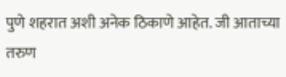पुणे शहरात अशी अनेक ठिकाणे आहेत. जी आताच्या तरुण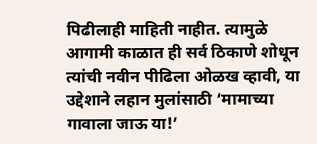पिढीलाही माहिती नाहीत. त्यामुळे आगामी काळात ही सर्व ठिकाणे शोधून त्यांची नवीन पीढिला ओळख व्हावी, या उद्देशाने लहान मुलांसाठी ‘मामाच्या गावाला जाऊ या!’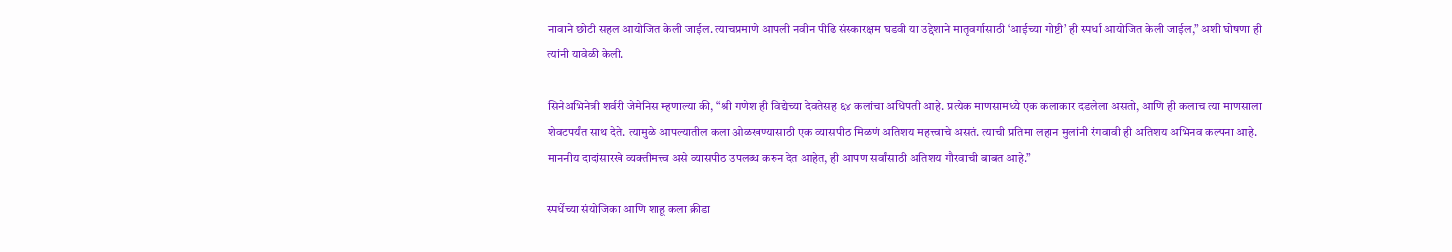नावाने छोटी सहल आयोजित केली जाईल. त्याचप्रमाणे आपली नवीन पीढि संस्कारक्षम घडवी या उद्देशाने मातृवर्गासाठी ‘आईच्या गोष्टी’ ही स्पर्धा आयोजित केली जाईल,” अशी घोषणा ही त्यांनी यावेळी केली.

सिनेअभिनेत्री शर्वरी जेमेनिस म्हणाल्या की, “श्री गणेश ही विद्येच्या देवतेसह ६४ कलांचा अधिपती आहे. प्रत्येक माणसामध्ये एक कलाकार दडलेला असतो, आणि ही कलाच त्या माणसाला शेवटपर्यंत साथ देते. त्यामुळे आपल्यातील कला ओळखण्यासाठी एक व्यासपीठ मिळणं अतिशय महत्त्वाचे असतं. त्याची प्रतिमा लहान मुलांनी रंगवावी ही अतिशय अभिनव कल्पना आहे. माननीय दादांसारखे व्यक्तीमत्त्व असे व्यासपीठ उपलब्ध करुन देत आहेत, ही आपण सर्वांसाठी अतिशय गौरवाची बाबत आहे.”

स्पर्धेच्या संयोजिका आणि शाहू कला क्रीडा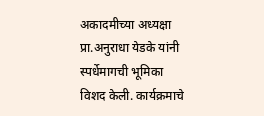अकादमीच्या अध्यक्षा प्रा.अनुराधा येडके यांनी स्पर्धेमागची भूमिका विशद केली. कार्यक्रमाचे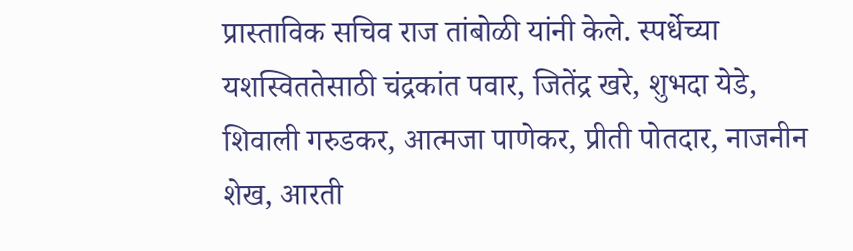प्रास्ताविक सचिव राज तांबोळी यांनी केले. स्पर्धेच्या यशस्विततेसाठी चंद्रकांत पवार, जितेंद्र खरे, शुभदा येडे, शिवाली गरुडकर, आत्मजा पाणेकर, प्रीती पोतदार, नाजनीन शेख, आरती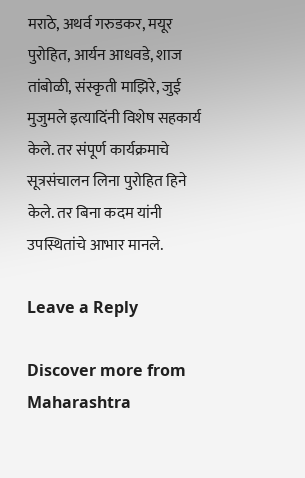मराठे, अथर्व गरुडकर, मयूर पुरोहित, आर्यन आधवडे, शाज तांबोळी, संस्कृती माझिरे, जुई मुजुमले इत्यादिंनी विशेष सहकार्य केले. तर संपूर्ण कार्यक्रमाचे सूत्रसंचालन लिना पुरोहित हिने केले. तर बिना कदम यांनी उपस्थितांचे आभार मानले.

Leave a Reply

Discover more from Maharashtra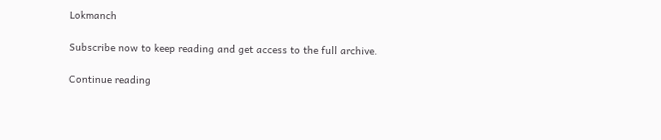Lokmanch

Subscribe now to keep reading and get access to the full archive.

Continue reading